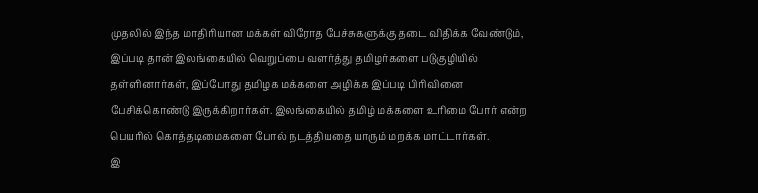முதலில் இந்த மாதிரியான மக்கள் விரோத பேச்சுகளுக்கு தடை விதிக்க வேண்டும், இப்படி தான் இலங்கையில் வெறுப்பை வளர்த்து தமிழர்களை படுகுழியில் தள்ளினார்கள், இப்போது தமிழக மக்களை அழிக்க இப்படி பிரிவினை பேசிக்கொண்டு இருக்கிறார்கள். இலங்கையில் தமிழ் மக்களை உரிமை போர் என்ற பெயரில் கொத்தடிமைகளை போல் நடத்தியதை யாரும் மறக்க மாட்டார்கள்.
இ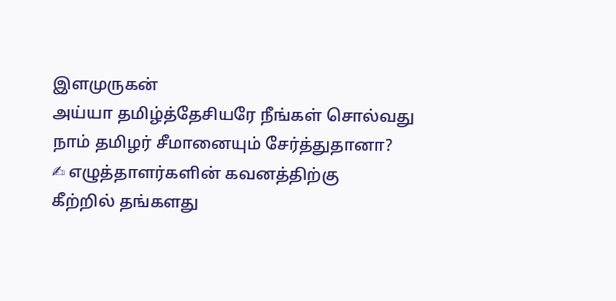இளமுருகன்
அய்யா தமிழ்த்தேசியரே நீங்கள் சொல்வது நாம் தமிழர் சீமானையும் சேர்த்துதானா?
✍ எழுத்தாளர்களின் கவனத்திற்கு
கீற்றில் தங்களது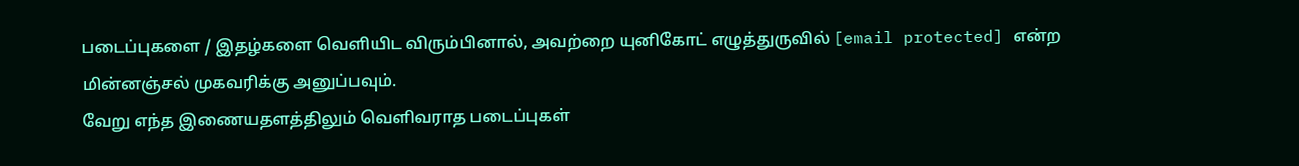படைப்புகளை / இதழ்களை வெளியிட விரும்பினால், அவற்றை யுனிகோட் எழுத்துருவில் [email protected] என்ற மின்னஞ்சல் முகவரிக்கு அனுப்பவும்.
வேறு எந்த இணையதளத்திலும் வெளிவராத படைப்புகள்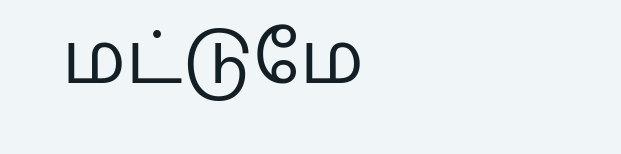மட்டுமே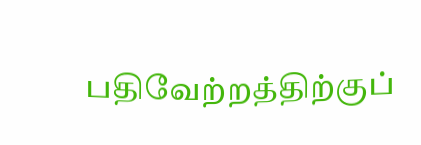பதிவேற்றத்திற்குப்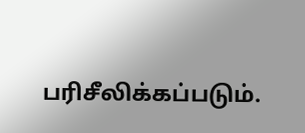பரிசீலிக்கப்படும்.